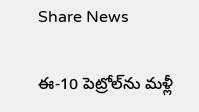Share News

ఈ-10 పెట్రోల్‌ను మళ్లీ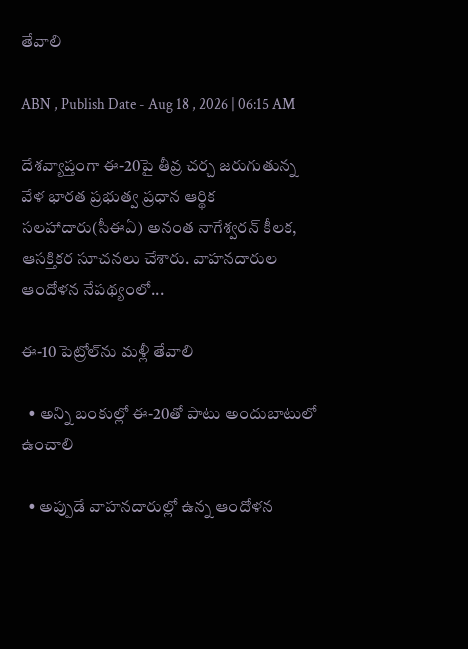తేవాలి

ABN , Publish Date - Aug 18 , 2026 | 06:15 AM

దేశవ్యాప్తంగా ఈ-20పై తీవ్ర చర్చ జరుగుతున్న వేళ భారత ప్రభుత్వ ప్రధాన ఆర్థిక సలహాదారు(సీఈఏ) అనంత నాగేశ్వరన్‌ కీలక, ఆసక్తికర సూచనలు చేశారు. వాహనదారుల ఆందోళన నేపథ్యంలో...

ఈ-10 పెట్రోల్‌ను మళ్లీ తేవాలి

  • అన్ని బంకుల్లో ఈ-20తో పాటు అందుబాటులో ఉంచాలి

  • అప్పుడే వాహనదారుల్లో ఉన్న ఆందోళన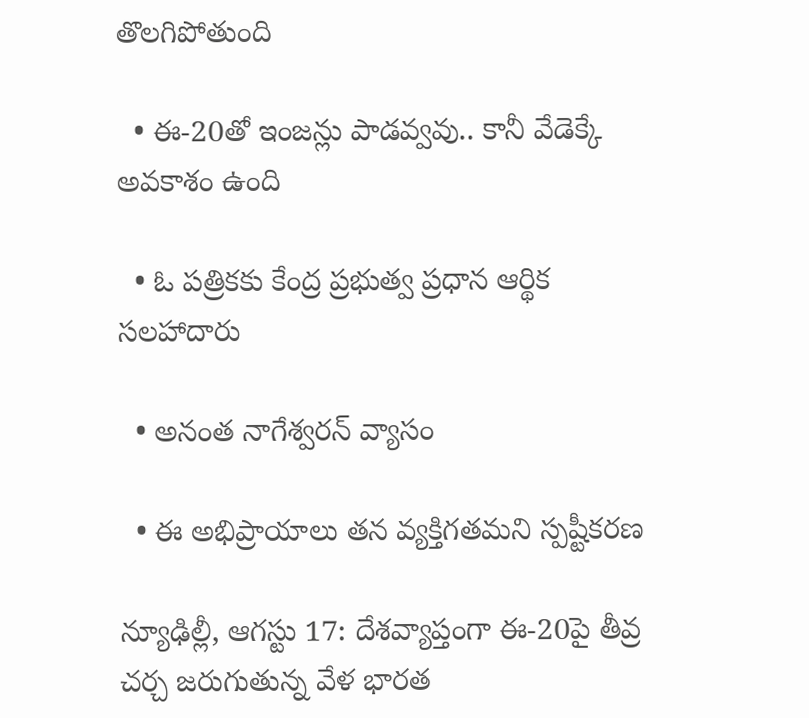తొలగిపోతుంది

  • ఈ-20తో ఇంజన్లు పాడవ్వవు.. కానీ వేడెక్కే అవకాశం ఉంది

  • ఓ పత్రికకు కేంద్ర ప్రభుత్వ ప్రధాన ఆర్థిక సలహాదారు

  • అనంత నాగేశ్వరన్‌ వ్యాసం

  • ఈ అభిప్రాయాలు తన వ్యక్తిగతమని స్పష్టీకరణ

న్యూఢిల్లీ, ఆగస్టు 17: దేశవ్యాప్తంగా ఈ-20పై తీవ్ర చర్చ జరుగుతున్న వేళ భారత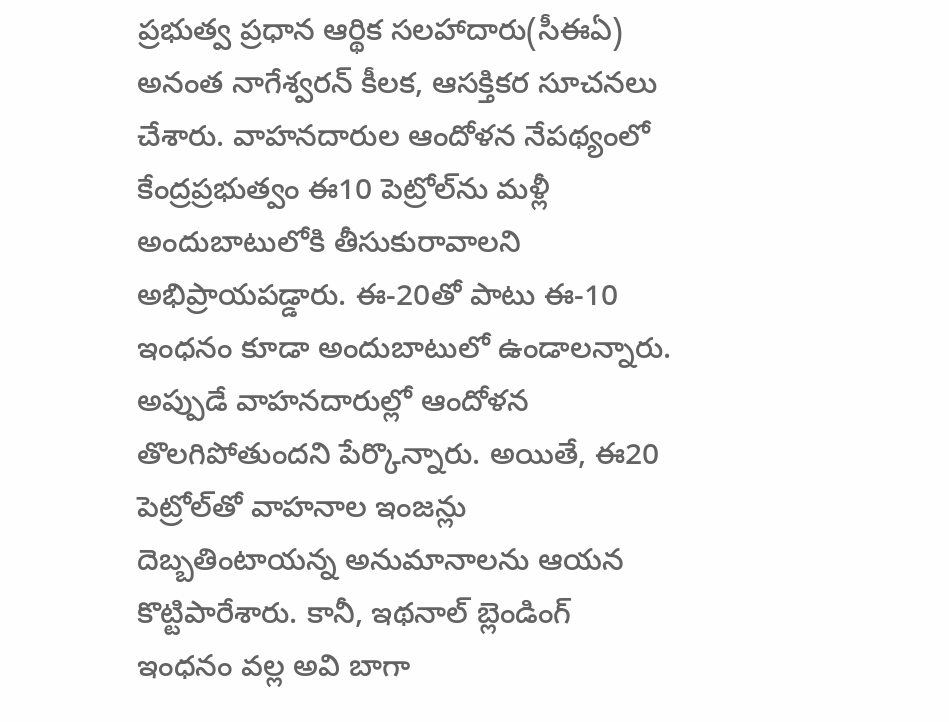ప్రభుత్వ ప్రధాన ఆర్థిక సలహాదారు(సీఈఏ) అనంత నాగేశ్వరన్‌ కీలక, ఆసక్తికర సూచనలు చేశారు. వాహనదారుల ఆందోళన నేపథ్యంలో కేంద్రప్రభుత్వం ఈ10 పెట్రోల్‌ను మళ్లీ అందుబాటులోకి తీసుకురావాలని అభిప్రాయపడ్డారు. ఈ-20తో పాటు ఈ-10 ఇంధనం కూడా అందుబాటులో ఉండాలన్నారు. అప్పుడే వాహనదారుల్లో ఆందోళన తొలగిపోతుందని పేర్కొన్నారు. అయితే, ఈ20 పెట్రోల్‌తో వాహనాల ఇంజన్లు దెబ్బతింటాయన్న అనుమానాలను ఆయన కొట్టిపారేశారు. కానీ, ఇథనాల్‌ బ్లెండింగ్‌ ఇంధనం వల్ల అవి బాగా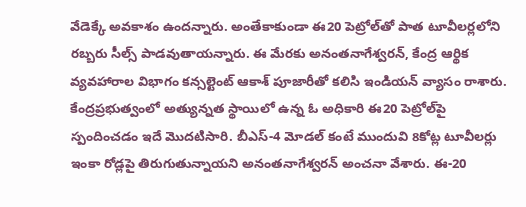వేడెక్కే అవకాశం ఉందన్నారు. అంతేకాకుండా ఈ20 పెట్రోల్‌తో పాత టూవీలర్లలోని రబ్బరు సీల్స్‌ పాడవుతాయన్నారు. ఈ మేరకు అనంతనాగేశ్వరన్‌, కేంద్ర ఆర్థిక వ్యవహారాల విభాగం కన్సల్టెంట్‌ ఆకాశ్‌ పూజారీతో కలిసి ఇండియన్‌ వ్యాసం రాశారు. కేంద్రప్రభుత్వంలో అత్యున్నత స్థాయిలో ఉన్న ఓ అధికారి ఈ20 పెట్రోల్‌పై స్పందించడం ఇదే మొదటిసారి. బీఎస్‌-4 మోడల్‌ కంటే ముందువి 8కోట్ల టూవీలర్లు ఇంకా రోడ్లపై తిరుగుతున్నాయని అనంతనాగేశ్వరన్‌ అంచనా వేశారు. ఈ-20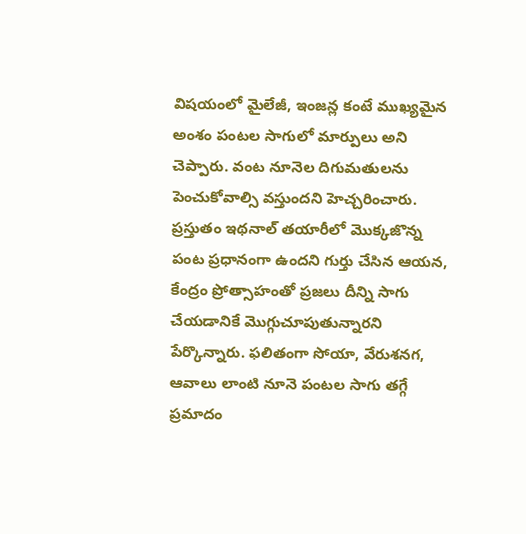విషయంలో మైలేజీ, ఇంజన్ల కంటే ముఖ్యమైన అంశం పంటల సాగులో మార్పులు అని చెప్పారు. వంట నూనెల దిగుమతులను పెంచుకోవాల్సి వస్తుందని హెచ్చరించారు. ప్రస్తుతం ఇథనాల్‌ తయారీలో మొక్కజొన్న పంట ప్రధానంగా ఉందని గుర్తు చేసిన ఆయన, కేంద్రం ప్రోత్సాహంతో ప్రజలు దీన్ని సాగు చేయడానికే మొగ్గుచూపుతున్నారని పేర్కొన్నారు. ఫలితంగా సోయా, వేరుశనగ, ఆవాలు లాంటి నూనె పంటల సాగు తగ్గే ప్రమాదం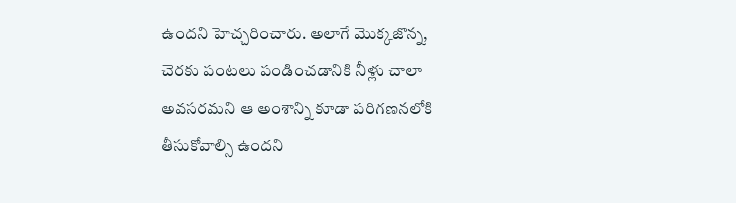ఉందని హెచ్చరించారు. అలాగే మొక్కజొన్న, చెరకు పంటలు పండించడానికి నీళ్లు చాలా అవసరమని ఆ అంశాన్ని కూడా పరిగణనలోకి తీసుకోవాల్సి ఉందని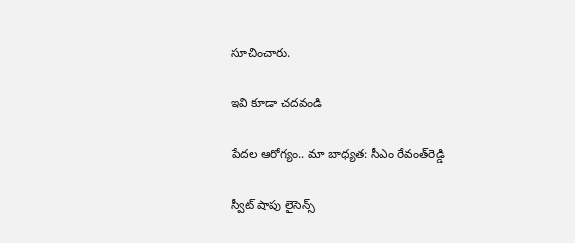సూచించారు.

ఇవి కూడా చదవండి

పేదల ఆరోగ్యం.. మా బాధ్యత: సీఎం రేవంత్‌రెడ్డి

స్వీట్ షాపు లైసెన్స్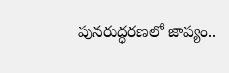పునరుద్ధరణలో జాప్యం..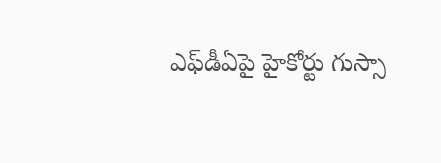ఎఫ్‌డీఏపై హైకోర్టు గుస్సా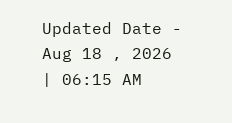Updated Date - Aug 18 , 2026 | 06:15 AM